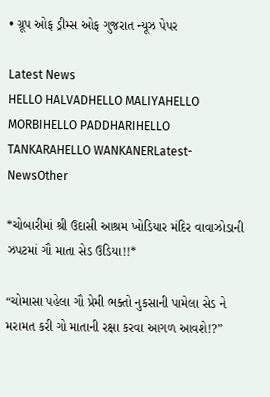• ગ્રૂપ ઓફ ડ્રીમ્સ ઓફ ગુજરાત ન્યૂઝ પેપર

Latest News
HELLO HALVADHELLO MALIYAHELLO MORBIHELLO PADDHARIHELLO TANKARAHELLO WANKANERLatest-NewsOther

*ચોબારીમાં શ્રી ઉદાસી આશ્રમ ખોડિયાર મંદિર વાવાઝોડાની ઝપટમાં ગૌ માતા સેડ ઉડિયા!!*

“ચોમાસા પહેલા ગૌ પ્રેમી ભક્તો નુકસાની પામેલા સેડ ને મરામત કરી ગો માતાની રક્ષા કરવા આગળ આવશે!?”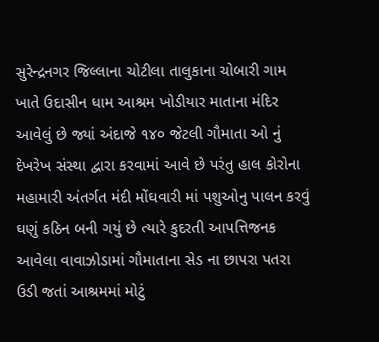સુરેન્દ્રનગર જિલ્લાના ચોટીલા તાલુકાના ચોબારી ગામ ખાતે ઉદાસીન ધામ આશ્રમ ખોડીયાર માતાના મંદિર આવેલું છે જ્યાં અંદાજે ૧૪૦ જેટલી ગૌમાતા ઓ નું દેખરેખ સંસ્થા દ્વારા કરવામાં આવે છે પરંતુ હાલ કોરોના મહામારી અંતર્ગત મંદી મોંઘવારી માં પશુઓનુ પાલન કરવું ઘણું કઠિન બની ગયું છે ત્યારે કુદરતી આપત્તિજનક આવેલા વાવાઝોડામાં ગૌમાતાના સેડ ના છાપરા પતરા ઉડી જતાં આશ્રમમાં મોટું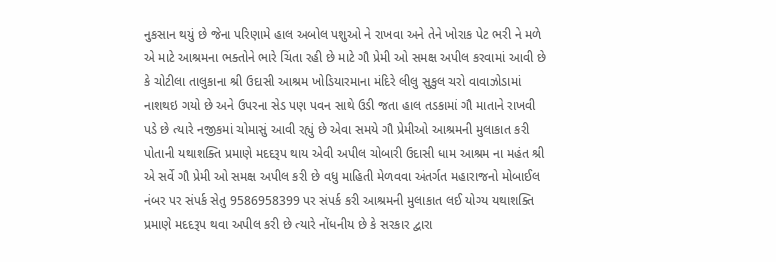નુકસાન થયું છે જેના પરિણામે હાલ અબોલ પશુઓ ને રાખવા અને તેને ખોરાક પેટ ભરી ને મળે એ માટે આશ્રમના ભક્તોને ભારે ચિંતા રહી છે માટે ગૌ પ્રેમી ઓ સમક્ષ અપીલ કરવામાં આવી છે કે ચોટીલા તાલુકાના શ્રી ઉદાસી આશ્રમ ખોડિયારમાના મંદિરે લીલુ સુકુલ ચરો વાવાઝોડામાં નાશથઇ ગયો છે અને ઉપરના સેડ પણ પવન સાથે ઉડી જતા હાલ તડકામાં ગૌ માતાને રાખવી પડે છે ત્યારે નજીકમાં ચોમાસું આવી રહ્યું છે એવા સમયે ગૌ પ્રેમીઓ આશ્રમની મુલાકાત કરી પોતાની યથાશક્તિ પ્રમાણે મદદરૂપ થાય એવી અપીલ ચોબારી ઉદાસી ધામ આશ્રમ ના મહંત શ્રી એ સર્વે ગૌ પ્રેમી ઓ સમક્ષ અપીલ કરી છે વધુ માહિતી મેળવવા અંતર્ગત મહારાજનો મોબાઈલ નંબર પર સંપર્ક સેતુ 9586958399 પર સંપર્ક કરી આશ્રમની મુલાકાત લઈ યોગ્ય યથાશક્તિ પ્રમાણે મદદરૂપ થવા અપીલ કરી છે ત્યારે નોંધનીય છે કે સરકાર દ્વારા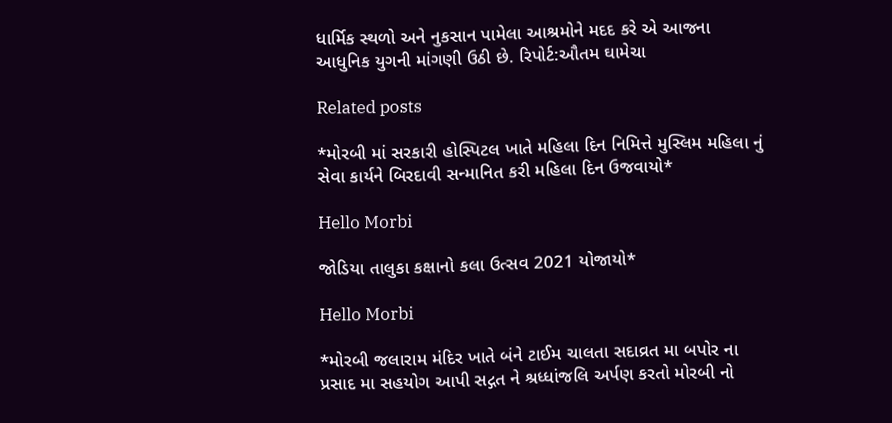ધાર્મિક સ્થળો અને નુકસાન પામેલા આશ્રમોને મદદ કરે એ આજના આધુનિક યુગની માંગણી ઉઠી છે. રિપોર્ટ:ઔતમ ઘામેચા

Related posts

*મોરબી માં સરકારી હોસ્પિટલ ખાતે મહિલા દિન નિમિત્તે મુસ્લિમ મહિલા નું સેવા કાર્યને બિરદાવી સન્માનિત કરી મહિલા દિન ઉજવાયો*

Hello Morbi

જોડિયા તાલુકા કક્ષાનો કલા ઉત્સવ 2021 યોજાયો*

Hello Morbi

*મોરબી જલારામ મંદિર ખાતે બંને ટાઈમ ચાલતા સદાવ્રત મા બપોર ના પ્રસાદ મા સહયોગ આપી સદ્ગત ને શ્રધ્ધાંજલિ અર્પણ કરતો મોરબી નો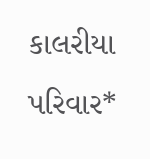કાલરીયા પરિવાર*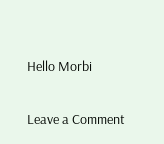Hello Morbi

Leave a Comment